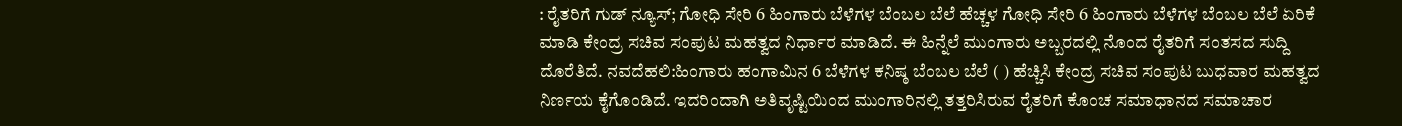: ರೈತರಿಗೆ ಗುಡ್‌ ನ್ಯೂಸ್‌; ಗೋಧಿ ಸೇರಿ 6 ಹಿಂಗಾರು ಬೆಳೆಗಳ ಬೆಂಬಲ ಬೆಲೆ ಹೆಚ್ಚಳ ಗೋಧಿ ಸೇರಿ 6 ಹಿಂಗಾರು ಬೆಳೆಗಳ ಬೆಂಬಲ ಬೆಲೆ ಏರಿಕೆ ಮಾಡಿ ಕೇಂದ್ರ ಸಚಿವ ಸಂಪುಟ ಮಹತ್ವದ ನಿರ್ಧಾರ ಮಾಡಿದೆ. ಈ ಹಿನ್ನೆಲೆ ಮುಂಗಾರು ಅಬ್ಬರದಲ್ಲಿ ನೊಂದ ರೈತರಿಗೆ ಸಂತಸದ ಸುದ್ದಿ ದೊರೆತಿದೆ. ನವದೆಹಲಿ:ಹಿಂಗಾರು ಹಂಗಾಮಿನ 6 ಬೆಳೆಗಳ ಕನಿಷ್ಠ ಬೆಂಬಲ ಬೆಲೆ ( ) ಹೆಚ್ಚಿಸಿ ಕೇಂದ್ರ ಸಚಿವ ಸಂಪುಟ ಬುಧವಾರ ಮಹತ್ವದ ನಿರ್ಣಯ ಕೈಗೊಂಡಿದೆ. ಇದರಿಂದಾಗಿ ಅತಿವೃಷ್ಟಿಯಿಂದ ಮುಂಗಾರಿನಲ್ಲಿ ತತ್ತರಿಸಿರುವ ರೈತರಿಗೆ ಕೊಂಚ ಸಮಾಧಾನದ ಸಮಾಚಾರ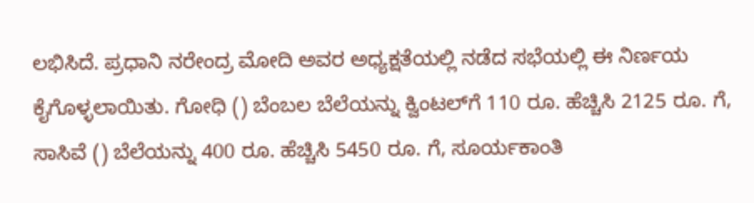ಲಭಿಸಿದೆ. ಪ್ರಧಾನಿ ನರೇಂದ್ರ ಮೋದಿ ಅವರ ಅಧ್ಯಕ್ಷತೆಯಲ್ಲಿ ನಡೆದ ಸಭೆಯಲ್ಲಿ ಈ ನಿರ್ಣಯ ಕೈಗೊಳ್ಳಲಾಯಿತು. ಗೋಧಿ () ಬೆಂಬಲ ಬೆಲೆಯನ್ನು ಕ್ವಿಂಟಲ್‌ಗೆ 110 ರೂ. ಹೆಚ್ಚಿಸಿ 2125 ರೂ. ಗೆ, ಸಾಸಿವೆ () ಬೆಲೆಯನ್ನು 400 ರೂ. ಹೆಚ್ಚಿಸಿ 5450 ರೂ. ಗೆ, ಸೂರ್ಯಕಾಂತಿ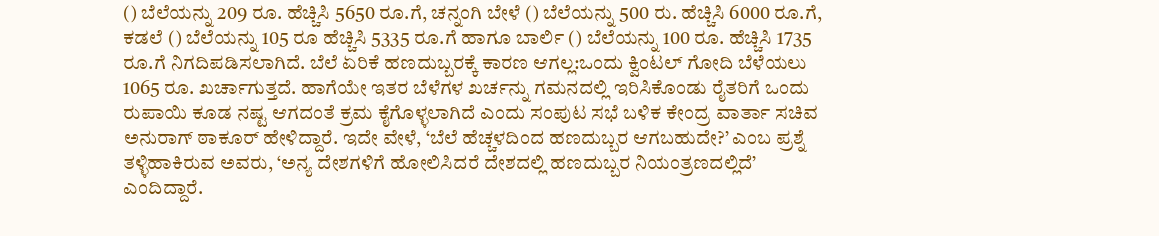() ಬೆಲೆಯನ್ನು 209 ರೂ. ಹೆಚ್ಚಿಸಿ 5650 ರೂ.ಗೆ, ಚನ್ನಂಗಿ ಬೇಳೆ () ಬೆಲೆಯನ್ನು 500 ರು. ಹೆಚ್ಚಿಸಿ 6000 ರೂ.ಗೆ, ಕಡಲೆ () ಬೆಲೆಯನ್ನು 105 ರೂ ಹೆಚ್ಚಿಸಿ 5335 ರೂ.ಗೆ ಹಾಗೂ ಬಾರ್ಲಿ () ಬೆಲೆಯನ್ನು 100 ರೂ. ಹೆಚ್ಚಿಸಿ 1735 ರೂ.ಗೆ ನಿಗದಿಪಡಿಸಲಾಗಿದೆ. ಬೆಲೆ ಏರಿಕೆ ಹಣದುಬ್ಬರಕ್ಕೆ ಕಾರಣ ಆಗಲ್ಲ:ಒಂದು ಕ್ವಿಂಟಲ್‌ ಗೋದಿ ಬೆಳೆಯಲು 1065 ರೂ. ಖರ್ಚಾಗುತ್ತದೆ. ಹಾಗೆಯೇ ಇತರ ಬೆಳೆಗಳ ಖರ್ಚನ್ನು ಗಮನದಲ್ಲಿ ಇರಿಸಿಕೊಂಡು ರೈತರಿಗೆ ಒಂದು ರುಪಾಯಿ ಕೂಡ ನಷ್ಟ ಆಗದಂತೆ ಕ್ರಮ ಕೈಗೊಳ್ಳಲಾಗಿದೆ ಎಂದು ಸಂಪುಟ ಸಭೆ ಬಳಿಕ ಕೇಂದ್ರ ವಾರ್ತಾ ಸಚಿವ ಅನುರಾಗ್‌ ಠಾಕೂರ್‌ ಹೇಳಿದ್ದಾರೆ. ಇದೇ ವೇಳೆ, ‘ಬೆಲೆ ಹೆಚ್ಚಳದಿಂದ ಹಣದುಬ್ಬರ ಆಗಬಹುದೇ?’ ಎಂಬ ಪ್ರಶ್ನೆ ತಳ್ಳಿಹಾಕಿರುವ ಅವರು, ‘ಅನ್ಯ ದೇಶಗಳಿಗೆ ಹೋಲಿಸಿದರೆ ದೇಶದಲ್ಲಿ ಹಣದುಬ್ಬರ ನಿಯಂತ್ರಣದಲ್ಲಿದೆ’ ಎಂದಿದ್ದಾರೆ.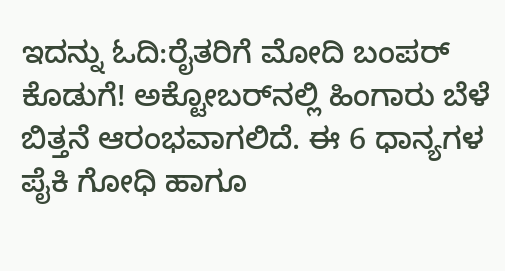ಇದನ್ನು ಓದಿ:ರೈತರಿಗೆ ಮೋದಿ ಬಂಪರ್‌ ಕೊಡುಗೆ! ಅಕ್ಟೋಬರ್‌ನಲ್ಲಿ ಹಿಂಗಾರು ಬೆಳೆ ಬಿತ್ತನೆ ಆರಂಭವಾಗಲಿದೆ. ಈ 6 ಧಾನ್ಯಗಳ ಪೈಕಿ ಗೋಧಿ ಹಾಗೂ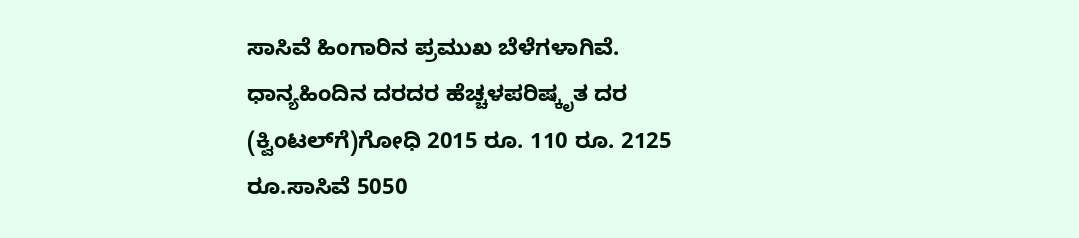ಸಾಸಿವೆ ಹಿಂಗಾರಿನ ಪ್ರಮುಖ ಬೆಳೆಗಳಾಗಿವೆ. ಧಾನ್ಯಹಿಂದಿನ ದರದರ ಹೆಚ್ಚಳಪರಿಷ್ಕೃತ ದರ (ಕ್ವಿಂಟಲ್‌ಗೆ)ಗೋಧಿ 2015 ರೂ. 110 ರೂ. 2125 ರೂ.ಸಾಸಿವೆ 5050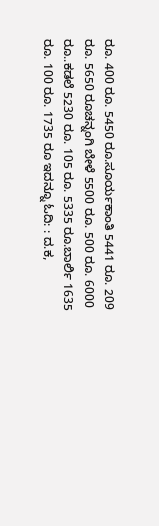ರೂ. 400 ರೂ. 5450 ರೂ.ಸೂರ್ಯಕಾಂತಿ 5441 ರೂ. 209 ರೂ. 5650 ರೂಚನ್ನಂಗಿ ಬೇಳೆ 5500 ರೂ. 500 ರೂ. 6000 ರೂ..ಕಡಲೆ 5230 ರೂ. 105 ರೂ. 5335 ರೂ.ಬಾರ್ಲಿ 1635 ರೂ. 100 ರೂ. 1735 ರೂ ಇದನ್ನೂ ಓದಿ: : ದ.ಕ,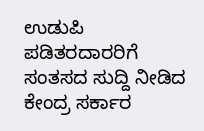ಉಡುಪಿ ಪಡಿತರದಾರರಿಗೆ ಸಂತಸದ ಸುದ್ದಿ ನೀಡಿದ ಕೇಂದ್ರ ಸರ್ಕಾರ